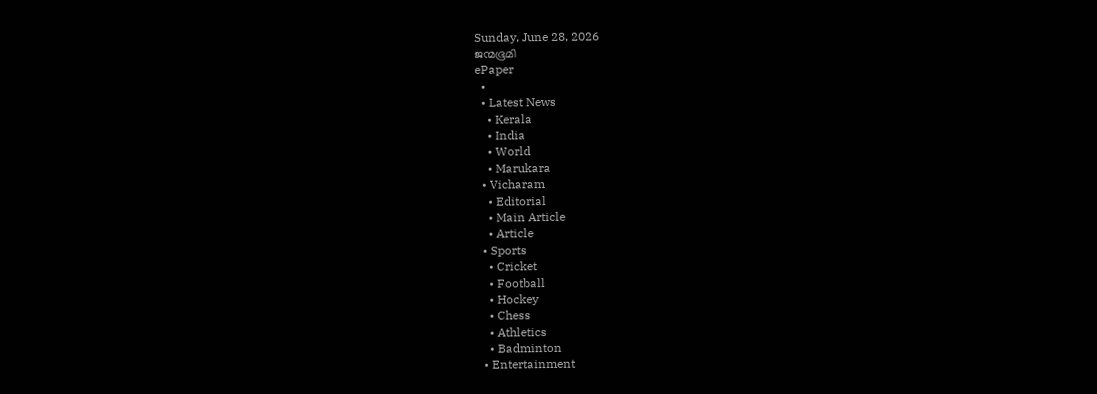Sunday, June 28, 2026
ജന്മഭൂമി
ePaper
  •
  • Latest News
    • Kerala
    • India
    • World
    • Marukara
  • Vicharam
    • Editorial
    • Main Article
    • Article
  • Sports
    • Cricket
    • Football
    • Hockey
    • Chess
    • Athletics
    • Badminton
  • Entertainment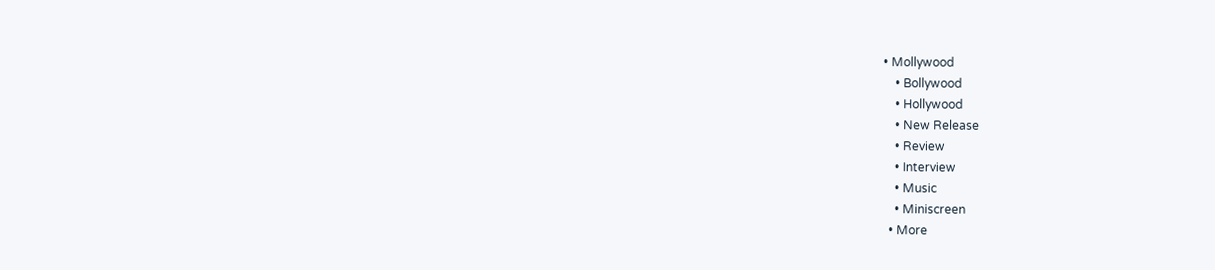• Mollywood
    • Bollywood
    • Hollywood
    • New Release
    • Review
    • Interview
    • Music
    • Miniscreen
  • More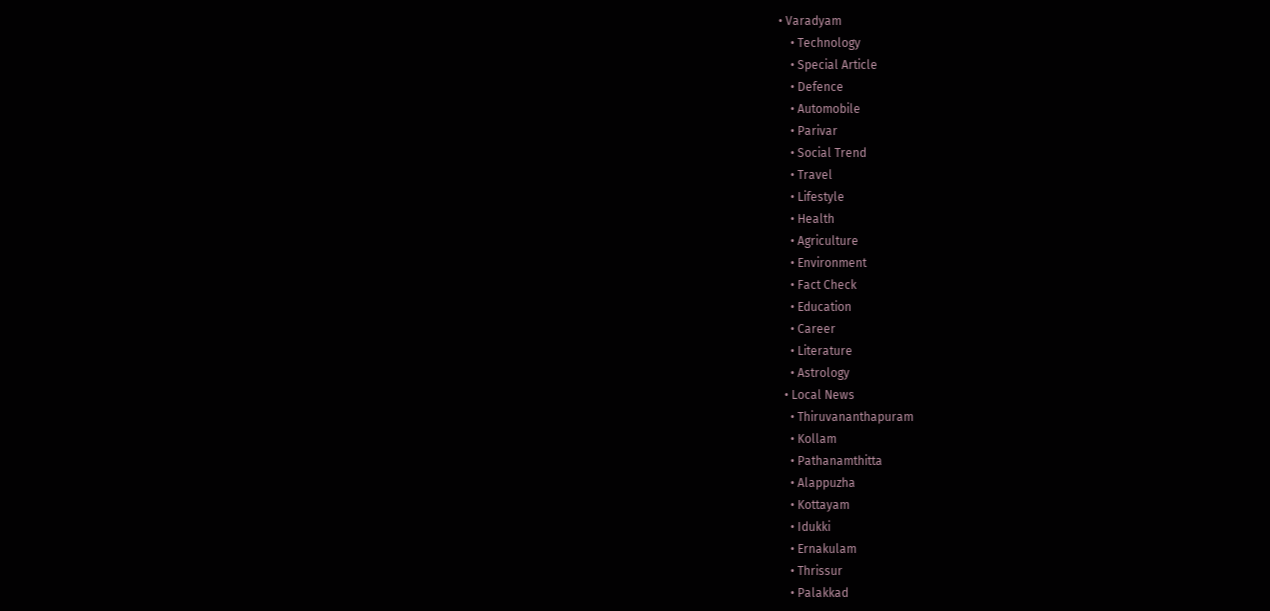• Varadyam
    • Technology
    • Special Article
    • Defence
    • Automobile
    • Parivar
    • Social Trend
    • Travel
    • Lifestyle
    • Health
    • Agriculture
    • Environment
    • Fact Check
    • Education
    • Career
    • Literature
    • Astrology
  • Local News
    • Thiruvananthapuram
    • Kollam
    • Pathanamthitta
    • Alappuzha
    • Kottayam
    • Idukki
    • Ernakulam
    • Thrissur
    • Palakkad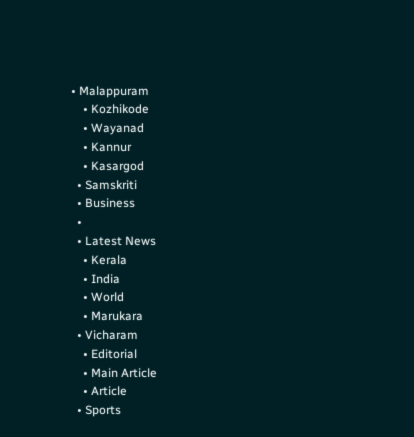• Malappuram
    • Kozhikode
    • Wayanad
    • Kannur
    • Kasargod
  • Samskriti
  • Business
  •
  • Latest News
    • Kerala
    • India
    • World
    • Marukara
  • Vicharam
    • Editorial
    • Main Article
    • Article
  • Sports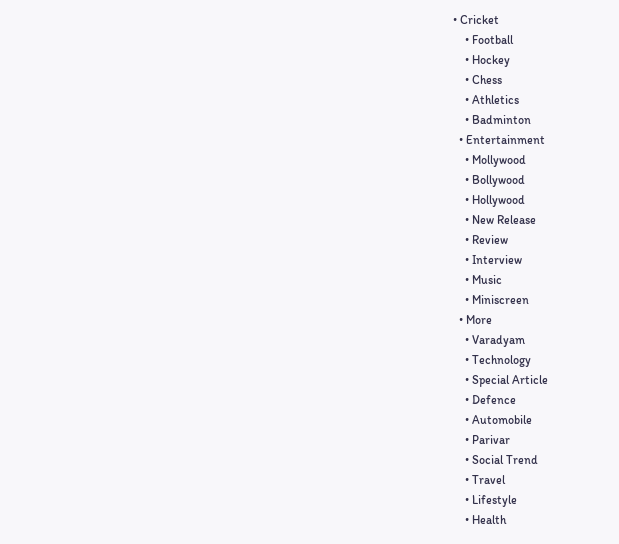• Cricket
    • Football
    • Hockey
    • Chess
    • Athletics
    • Badminton
  • Entertainment
    • Mollywood
    • Bollywood
    • Hollywood
    • New Release
    • Review
    • Interview
    • Music
    • Miniscreen
  • More
    • Varadyam
    • Technology
    • Special Article
    • Defence
    • Automobile
    • Parivar
    • Social Trend
    • Travel
    • Lifestyle
    • Health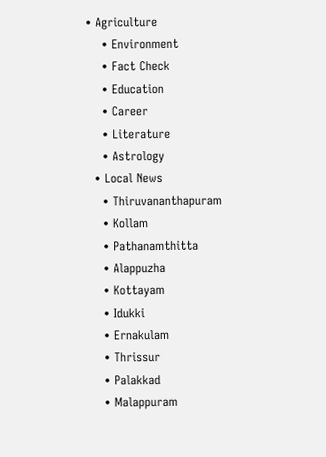• Agriculture
    • Environment
    • Fact Check
    • Education
    • Career
    • Literature
    • Astrology
  • Local News
    • Thiruvananthapuram
    • Kollam
    • Pathanamthitta
    • Alappuzha
    • Kottayam
    • Idukki
    • Ernakulam
    • Thrissur
    • Palakkad
    • Malappuram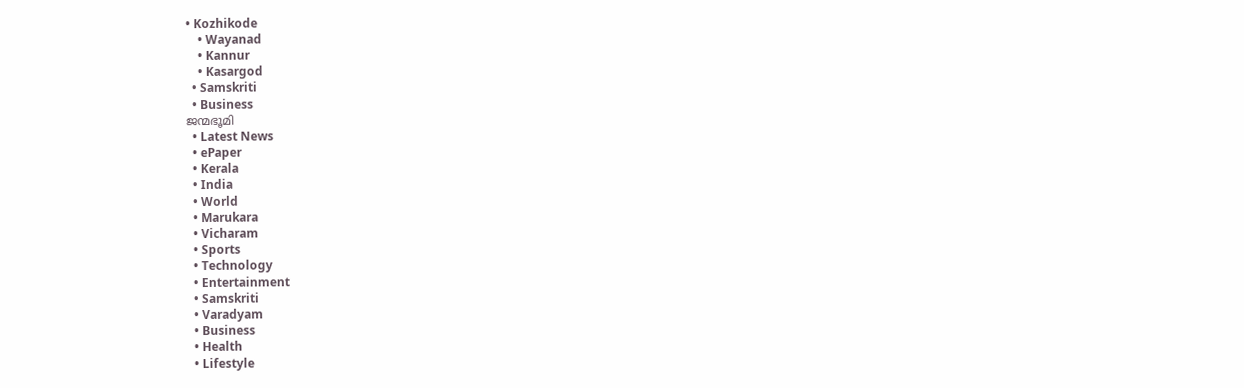• Kozhikode
    • Wayanad
    • Kannur
    • Kasargod
  • Samskriti
  • Business
ജന്മഭൂമി
  • Latest News
  • ePaper
  • Kerala
  • India
  • World
  • Marukara
  • Vicharam
  • Sports
  • Technology
  • Entertainment
  • Samskriti
  • Varadyam
  • Business
  • Health
  • Lifestyle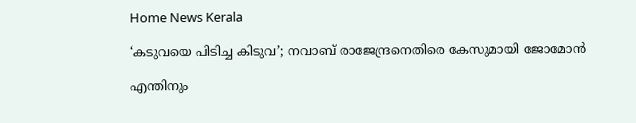Home News Kerala

‘കടുവയെ പിടിച്ച കിടുവ’; നവാബ് രാജേന്ദ്രനെതിരെ കേസുമായി ജോമോന്‍

എന്തിനും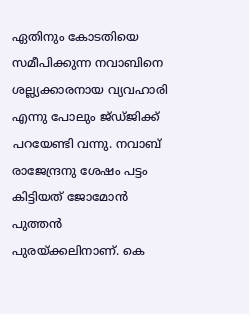ഏതിനും കോടതിയെ സമീപിക്കുന്ന നവാബിനെ ശല്ല്യക്കാരനായ വ്യവഹാരി എന്നു പോലും ജ്ഡ്ജിക്ക് പറയേണ്ടി വന്നു. നവാബ് രാജേന്ദ്രനു ശേഷം പട്ടം കിട്ടിയത് ജോമോന്‍ പുത്തന്‍ പുരയ്‌ക്കലിനാണ്. കെ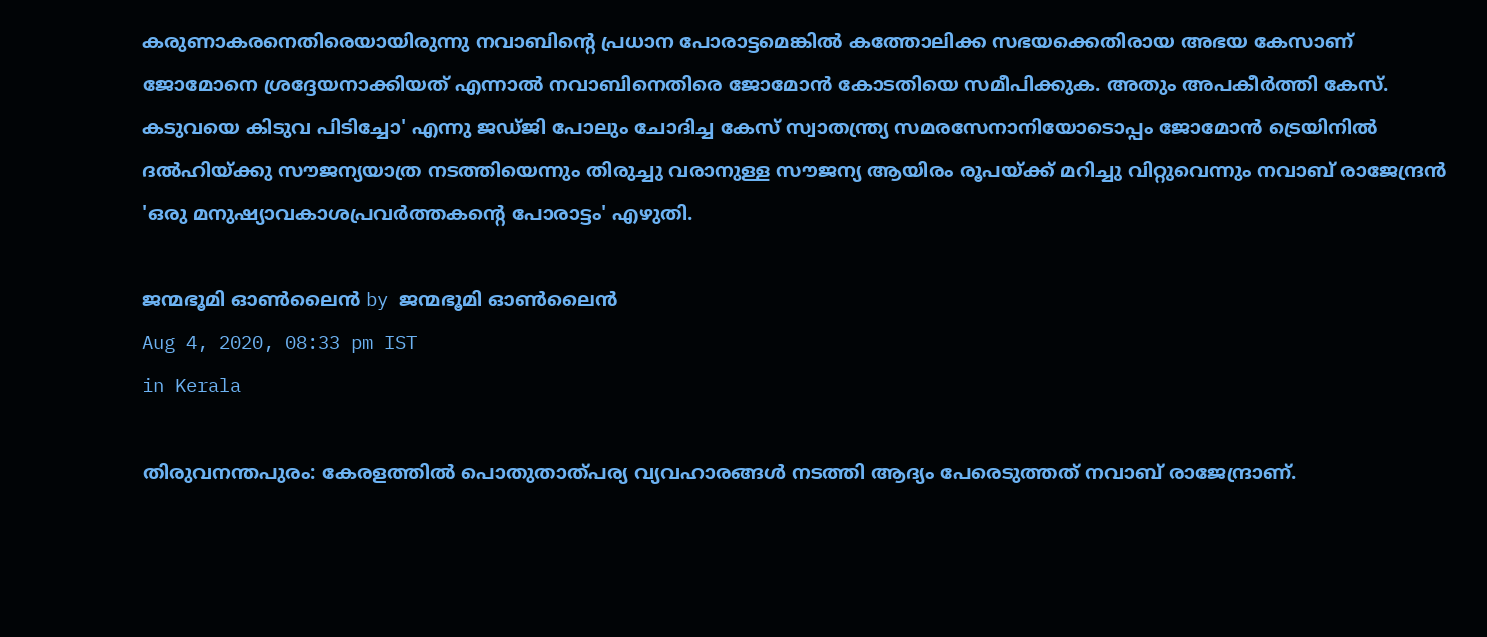കരുണാകരനെതിരെയായിരുന്നു നവാബിന്റെ പ്രധാന പോരാട്ടമെങ്കില്‍ കത്തോലിക്ക സഭയക്കെതിരായ അഭയ കേസാണ് ജോമോനെ ശ്രദ്ദേയനാക്കിയത് എന്നാല്‍ നവാബിനെതിരെ ജോമോന്‍ കോടതിയെ സമീപിക്കുക. അതും അപകീര്‍ത്തി കേസ്. കടുവയെ കിടുവ പിടിച്ചോ' എന്നു ജഡ്ജി പോലും ചോദിച്ച കേസ് സ്വാതന്ത്ര്യ സമരസേനാനിയോടൊപ്പം ജോമോന്‍ ട്രെയിനില്‍ ദല്‍ഹിയ്‌ക്കു സൗജന്യയാത്ര നടത്തിയെന്നും തിരുച്ചു വരാനുള്ള സൗജന്യ ആയിരം രൂപയ്‌ക്ക് മറിച്ചു വിറ്റുവെന്നും നവാബ് രാജേന്ദ്രന്‍ 'ഒരു മനുഷ്യാവകാശപ്രവര്‍ത്തകന്റെ പോരാട്ടം' എഴുതി.

ജന്മഭൂമി ഓണ്‍ലൈന്‍ by ജന്മഭൂമി ഓണ്‍ലൈന്‍
Aug 4, 2020, 08:33 pm IST
in Kerala

തിരുവനന്തപുരം: കേരളത്തില്‍ പൊതുതാത്പര്യ വ്യവഹാരങ്ങള്‍ നടത്തി ആദ്യം പേരെടുത്തത് നവാബ് രാജേന്ദ്രാണ്.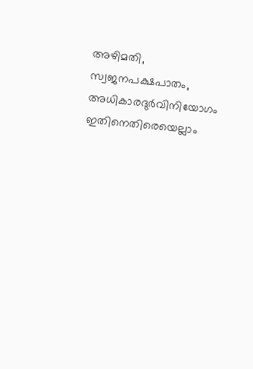അഴിമതി,  സ്വജനപക്ഷപാതം,  അധികാരദുര്‍വിനിയോഗം ഇതിനെതിരെയെല്ലാം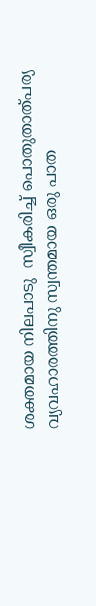ശക്തമായ നിലപാടു  സ്വീകരിച്ച് പൊതുതാത്പര്യ വ്യവഹാരത്തിനു സ്വന്തമായ ഒരു പാത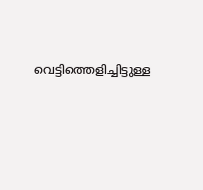വെട്ടിത്തെളിച്ചിട്ടുള്ള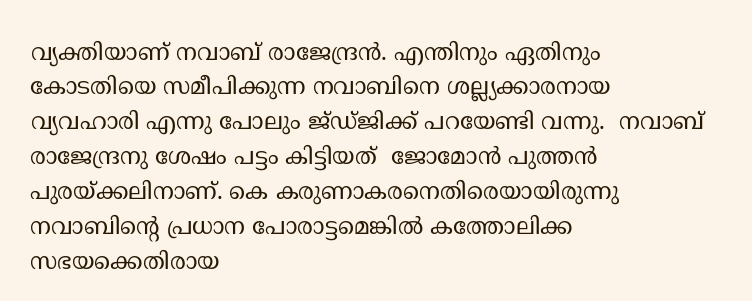വ്യക്തിയാണ് നവാബ് രാജേന്ദ്രന്‍. എന്തിനും ഏതിനും കോടതിയെ സമീപിക്കുന്ന നവാബിനെ ശല്ല്യക്കാരനായ വ്യവഹാരി എന്നു പോലും ജ്ഡ്ജിക്ക് പറയേണ്ടി വന്നു.  നവാബ് രാജേന്ദ്രനു ശേഷം പട്ടം കിട്ടിയത്  ജോമോന്‍ പുത്തന്‍ പുരയ്‌ക്കലിനാണ്. കെ കരുണാകരനെതിരെയായിരുന്നു നവാബിന്റെ പ്രധാന പോരാട്ടമെങ്കില്‍ കത്തോലിക്ക സഭയക്കെതിരായ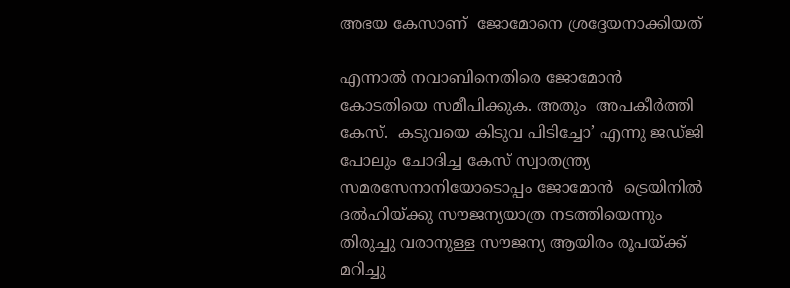അഭയ കേസാണ്  ജോമോനെ ശ്രദ്ദേയനാക്കിയത്

എന്നാല്‍ നവാബിനെതിരെ ജോമോന്‍ കോടതിയെ സമീപിക്കുക. അതും  അപകീര്‍ത്തി കേസ്.  കടുവയെ കിടുവ പിടിച്ചോ’ എന്നു ജഡ്ജി പോലും ചോദിച്ച കേസ് സ്വാതന്ത്ര്യ സമരസേനാനിയോടൊപ്പം ജോമോന്‍  ട്രെയിനില്‍  ദല്‍ഹിയ്‌ക്കു സൗജന്യയാത്ര നടത്തിയെന്നും തിരുച്ചു വരാനുള്ള സൗജന്യ ആയിരം രൂപയ്‌ക്ക് മറിച്ചു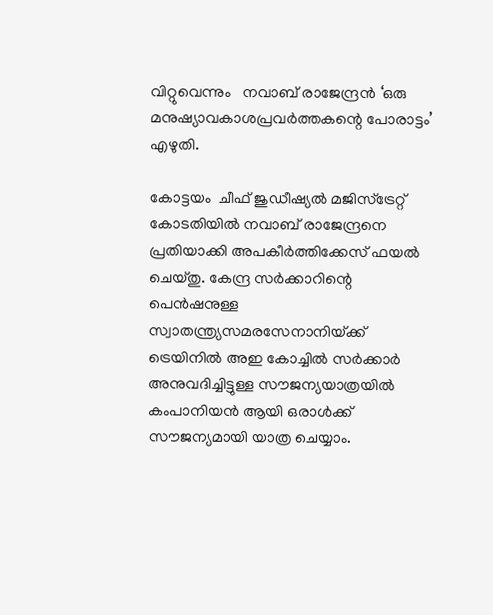വിറ്റുവെന്നും   നവാബ് രാജേന്ദ്രന്‍ ‘ഒരു മനുഷ്യാവകാശപ്രവര്‍ത്തകന്റെ പോരാട്ടം’ എഴുതി.

കോട്ടയം  ചീഫ് ജുഡീഷ്യല്‍ മജിസ്‌ട്രേറ്റ് കോടതിയില്‍ നവാബ് രാജേന്ദ്രനെ പ്രതിയാക്കി അപകീര്‍ത്തിക്കേസ് ഫയല്‍ ചെയ്തു. കേന്ദ്ര സര്‍ക്കാറിന്റെ പെന്‍ഷനുള്ള സ്വാതന്ത്ര്യസമരസേനാനിയ്‌ക്ക്  ട്രെയിനില്‍ അഇ കോച്ചില്‍ സര്‍ക്കാര്‍ അനുവദിച്ചിട്ടുള്ള സൗജന്യയാത്രയില്‍ കംപാനിയന്‍ ആയി ഒരാള്‍ക്ക്  സൗജന്യമായി യാത്ര ചെയ്യാം.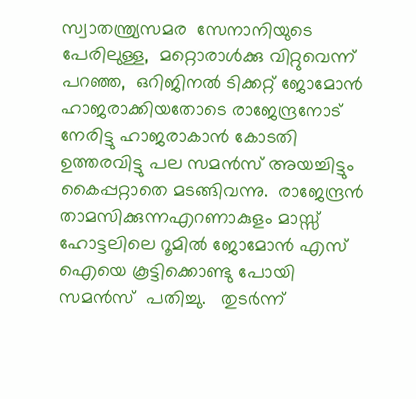സ്വാതന്ത്ര്യസമര  സേനാനിയുടെ പേരിലുള്ള,  മറ്റൊരാള്‍ക്കു വിറ്റുവെന്ന് പറഞ്ഞ,  ഒറിജിനല്‍ ടിക്കറ്റ് ജോമോന്‍  ഹാജരാക്കിയതോടെ രാജേന്ദ്രനോട് നേരിട്ടു ഹാജരാകാന്‍ കോടതി ഉത്തരവിട്ടു പല സമന്‍സ് അയച്ചിട്ടും കൈപ്പറ്റാതെ മടങ്ങിവന്നു.  രാജേന്ദ്രന്‍ താമസിക്കുന്നഎറണാകുളം മാസ്സ് ഹോട്ടലിലെ റൂമില്‍ ജോമോന്‍ എസ് ഐയെ കൂട്ടിക്കൊണ്ടു പോയി സമന്‍സ്  പതിച്ചു.   തുടര്‍ന്ന്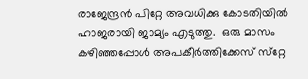രാജേന്ദ്രന്‍ പിറ്റേ അവധിക്കു കോടതിയില്‍ ഹാജരായി ജാമ്യം എടുത്തു.  ഒരു മാസം കഴിഞ്ഞപ്പോള്‍ അപകീര്‍ത്തിക്കേസ് സ്‌റ്റേ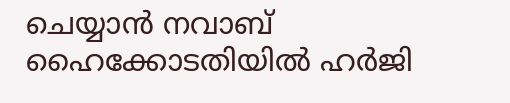ചെയ്യാന്‍ നവാബ് ഹൈക്കോടതിയില്‍ ഹര്‍ജി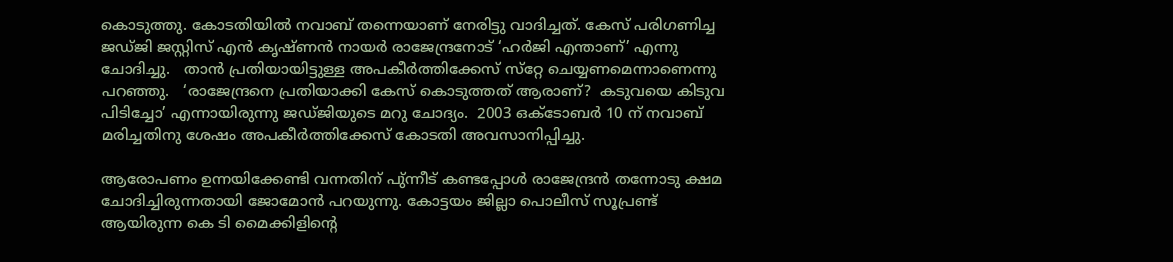കൊടുത്തു. കോടതിയില്‍ നവാബ് തന്നെയാണ് നേരിട്ടു വാദിച്ചത്. കേസ് പരിഗണിച്ച ജഡ്ജി ജസ്റ്റിസ് എന്‍ കൃഷ്ണന്‍ നായര്‍ രാജേന്ദ്രനോട് ‘ഹര്‍ജി എന്താണ്’ എന്നു ചോദിച്ചു.   താന്‍ പ്രതിയായിട്ടുള്ള അപകീര്‍ത്തിക്കേസ് സ്‌റ്റേ ചെയ്യണമെന്നാണെന്നു പറഞ്ഞു.   ‘രാജേന്ദ്രനെ പ്രതിയാക്കി കേസ് കൊടുത്തത് ആരാണ്?  കടുവയെ കിടുവ പിടിച്ചോ’ എന്നായിരുന്നു ജഡ്ജിയുടെ മറു ചോദ്യം.  2003 ഒക്ടോബര്‍ 10 ന് നവാബ് മരിച്ചതിനു ശേഷം അപകീര്‍ത്തിക്കേസ് കോടതി അവസാനിപ്പിച്ചു.

ആരോപണം ഉന്നയിക്കേണ്ടി വന്നതിന് പു്ന്നീട് കണ്ടപ്പോള്‍ രാജേന്ദ്രന്‍ തന്നോടു ക്ഷമ ചോദിച്ചിരുന്നതായി ജോമോന്‍ പറയുന്നു. കോട്ടയം ജില്ലാ പൊലീസ് സൂപ്രണ്ട്  ആയിരുന്ന കെ ടി മൈക്കിളിന്റെ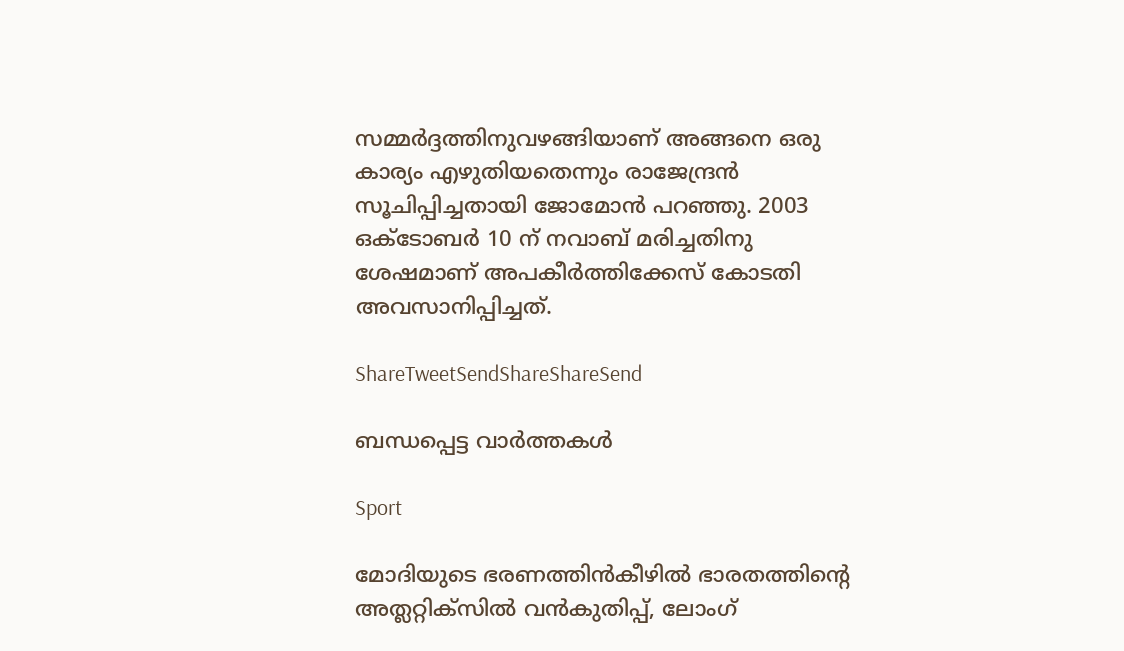സമ്മര്‍ദ്ദത്തിനുവഴങ്ങിയാണ് അങ്ങനെ ഒരു കാര്യം എഴുതിയതെന്നും രാജേന്ദ്രന്‍ സൂചിപ്പിച്ചതായി ജോമോന്‍ പറഞ്ഞു. 2003 ഒക്ടോബര്‍ 10 ന് നവാബ് മരിച്ചതിനു ശേഷമാണ് അപകീര്‍ത്തിക്കേസ് കോടതി അവസാനിപ്പിച്ചത്‌.

ShareTweetSendShareShareSend

ബന്ധപ്പെട്ട വാര്‍ത്തകള്‍

Sport

മോദിയുടെ ഭരണത്തിന്‍കീഴില്‍ ഭാരതത്തിന്റെ അത്ലറ്റിക്സില്‍ വന്‍കുതിപ്പ്, ലോംഗ്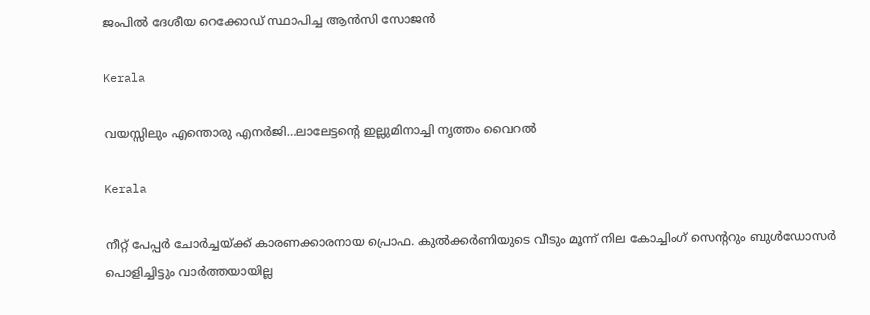ജംപില്‍ ദേശീയ റെക്കോഡ് സ്ഥാപിച്ച ആന്‍സി സോജന്‍

Kerala

വയസ്സിലും എന്തൊരു എനര്‍ജി…ലാലേട്ടന്റെ ഇല്ലുമിനാച്ചി നൃത്തം വൈറല്‍

Kerala

നീറ്റ് പേപ്പര്‍ ചോര്‍ച്ചയ്‌ക്ക് കാരണക്കാരനായ പ്രൊഫ. കുല്‍ക്കര്‍ണിയുടെ വീടും മൂന്ന് നില കോച്ചിംഗ് സെ‍ന്‍ററും ബുള്‍ഡോസര്‍ പൊളിച്ചിട്ടും വാര്‍ത്തയായില്ല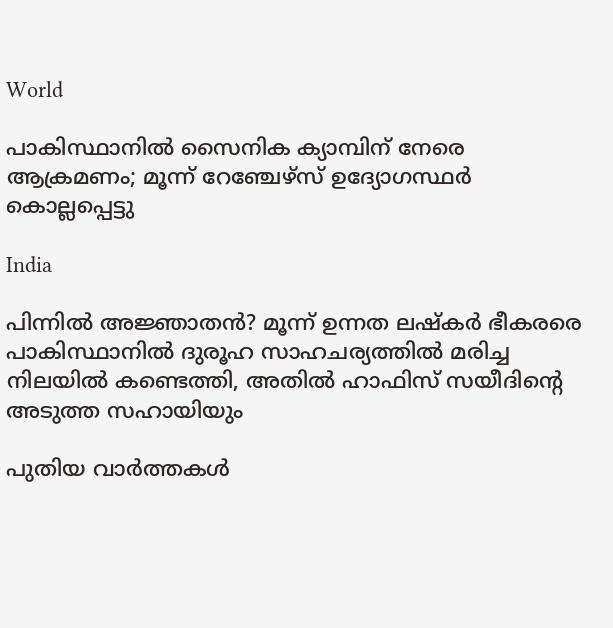World

പാകിസ്ഥാനിൽ സൈനിക ക്യാമ്പിന് നേരെ ആക്രമണം; മൂന്ന് റേഞ്ചേഴ്‌സ് ഉദ്യോഗസ്ഥര്‍ കൊല്ലപ്പെട്ടു

India

പിന്നില്‍ അജ്ഞാതന്‍? മൂന്ന് ഉന്നത ലഷ്‌കർ ഭീകരരെ പാകിസ്ഥാനിൽ ദുരൂഹ സാഹചര്യത്തിൽ മരിച്ച നിലയിൽ കണ്ടെത്തി, അതിൽ ഹാഫിസ് സയീദിന്റെ അടുത്ത സഹായിയും

പുതിയ വാര്‍ത്തകള്‍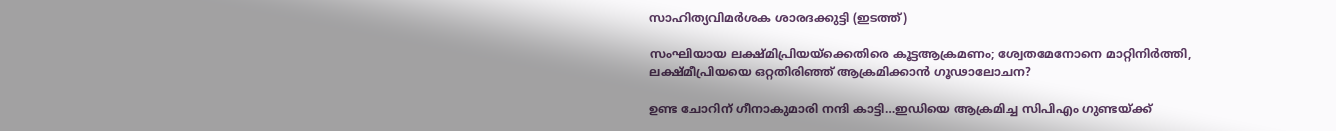സാഹിത്യവിമര്‍ശക ശാരദക്കുട്ടി (ഇടത്ത്)

സംഘിയായ ലക്ഷ്മിപ്രിയയ്‌ക്കെതിരെ കൂട്ടആക്രമണം; ശ്വേതമേനോനെ മാറ്റിനിര്‍ത്തി, ലക്ഷ്മീപ്രിയയെ ഒറ്റതിരിഞ്ഞ് ആക്രമിക്കാന്‍ ഗൂഢാലോചന?

ഉണ്ട ചോറിന് ഗീനാകുമാരി നന്ദി കാട്ടി…ഇഡിയെ ആക്രമിച്ച സിപിഎം ഗുണ്ടയ്‌ക്ക്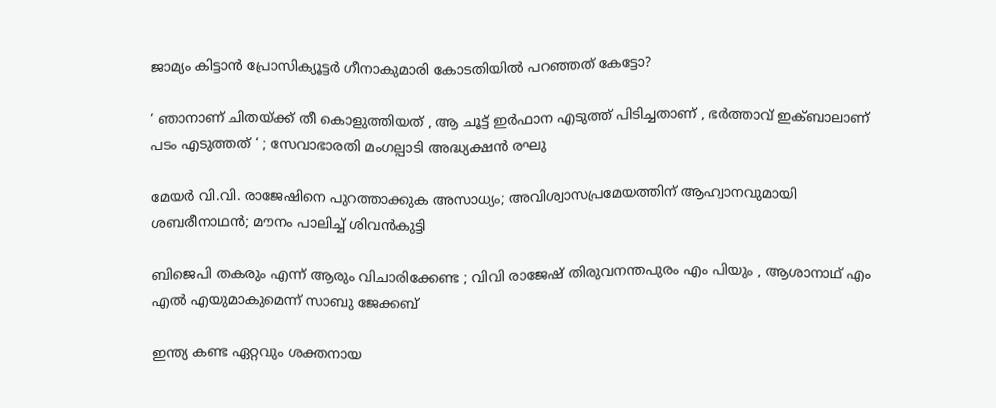ജാമ്യം കിട്ടാന്‍ പ്രോസിക്യൂട്ടര്‍ ഗീനാകുമാരി കോടതിയില്‍ പറഞ്ഞത് കേട്ടോ?

‘ ഞാനാണ് ചിതയ്‌ക്ക് തീ കൊളുത്തിയത് , ആ ചൂട്ട് ഇർഫാന എടുത്ത് പിടിച്ചതാണ് , ഭർത്താവ് ഇക്ബാലാണ് പടം എടുത്തത് ‘ ; സേവാഭാരതി മംഗല്പാടി അദ്ധ്യക്ഷൻ രഘു

മേയര്‍ വി.വി. രാജേഷിനെ പുറത്താക്കുക അസാധ്യം; അവിശ്വാസപ്രമേയത്തിന് ആഹ്വാനവുമായി ശബരീനാഥന്‍; മൗനം പാലിച്ച് ശിവന്‍കുട്ടി

ബിജെപി തകരും എന്ന് ആരും വിചാരിക്കേണ്ട ; വിവി രാജേഷ് തിരുവനന്തപുരം എം പിയും , ആശാനാഥ് എം എൽ എയുമാകുമെന്ന് സാബു ജേക്കബ്

ഇന്ത്യ കണ്ട ഏറ്റവും ശക്തനായ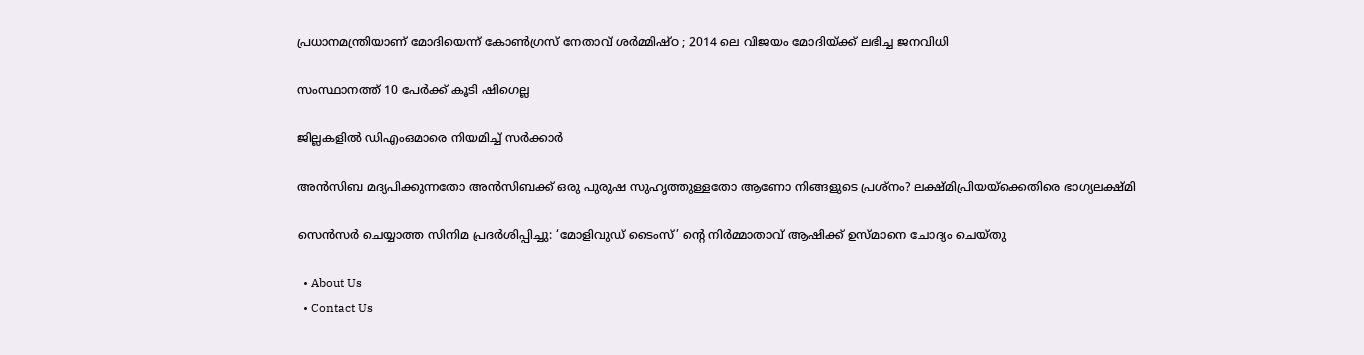പ്രധാനമന്ത്രിയാണ് മോദിയെന്ന് കോൺഗ്രസ് നേതാവ് ശർമ്മിഷ്ഠ ; 2014 ലെ വിജയം മോദിയ്‌ക്ക് ലഭിച്ച ജനവിധി

സംസ്ഥാനത്ത് 10 പേര്‍ക്ക് കൂടി ഷിഗെല്ല

ജില്ലകളില്‍ ഡിഎംഒമാരെ നിയമിച്ച് സര്‍ക്കാര്‍

അൻസിബ മദ്യപിക്കുന്നതോ അൻസിബക്ക് ഒരു പുരുഷ സുഹൃത്തുള്ളതോ ആണോ നിങ്ങളുടെ പ്രശ്നം? ലക്ഷ്മിപ്രിയയ്‌ക്കെതിരെ ഭാഗ്യലക്ഷ്മി

സെന്‍സര്‍ ചെയ്യാത്ത സിനിമ പ്രദര്‍ശിപ്പിച്ചു: ‘മോളിവുഡ് ടൈംസ്’ ന്റെ നിര്‍മ്മാതാവ് ആഷിക്ക് ഉസ്മാനെ ചോദ്യം ചെയ്തു

  • About Us
  • Contact Us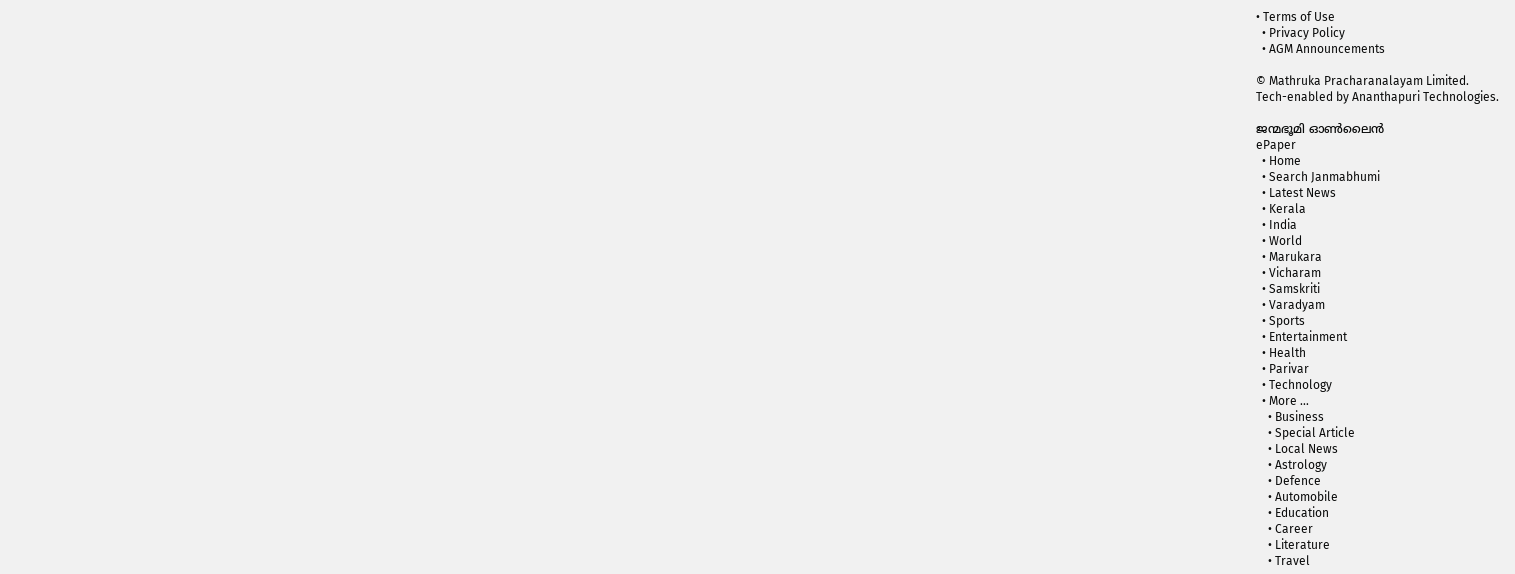• Terms of Use
  • Privacy Policy
  • AGM Announcements

© Mathruka Pracharanalayam Limited.
Tech-enabled by Ananthapuri Technologies.

ജന്മഭൂമി ഓണ്‍ലൈന്‍
ePaper
  • Home
  • Search Janmabhumi
  • Latest News
  • Kerala
  • India
  • World
  • Marukara
  • Vicharam
  • Samskriti
  • Varadyam
  • Sports
  • Entertainment
  • Health
  • Parivar
  • Technology
  • More …
    • Business
    • Special Article
    • Local News
    • Astrology
    • Defence
    • Automobile
    • Education
    • Career
    • Literature
    • Travel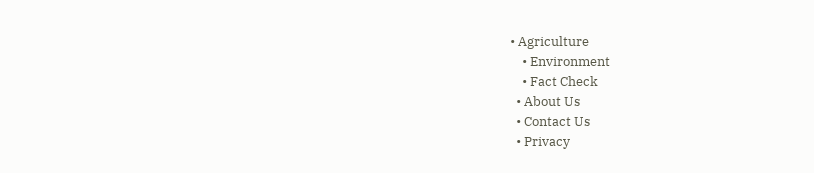• Agriculture
    • Environment
    • Fact Check
  • About Us
  • Contact Us
  • Privacy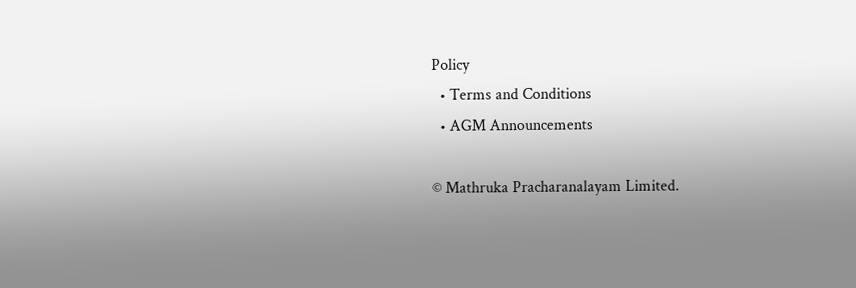Policy
  • Terms and Conditions
  • AGM Announcements

© Mathruka Pracharanalayam Limited.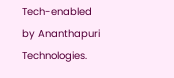Tech-enabled by Ananthapuri Technologies.